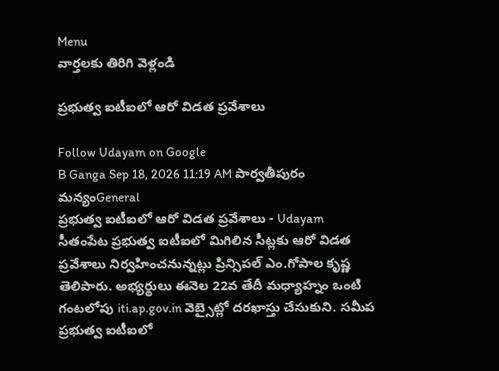Menu
వార్తలకు తిరిగి వెళ్లండి

ప్రభుత్వ ఐటీఐలో ఆరో విడత ప్రవేశాలు

Follow Udayam on Google
B Ganga Sep 18, 2026 11:19 AM పార్వతీపురం మన్యంGeneral
ప్రభుత్వ ఐటీఐలో ఆరో విడత ప్రవేశాలు - Udayam
సీతంపేట ప్రభుత్వ ఐటీఐలో మిగిలిన సీట్లకు ఆరో విడత ప్రవేశాలు నిర్వహించనున్నట్లు ప్రిన్సిపల్ ఎం.గోపాల కృష్ణ తెలిపారు. అభ్యర్థులు ఈనెల 22వ తేదీ మధ్యాహ్నం ఒంటి గంటలోపు iti.ap.gov.in వెబ్సైట్లో దరఖాస్తు చేసుకుని. సమీప ప్రభుత్వ ఐటీఐలో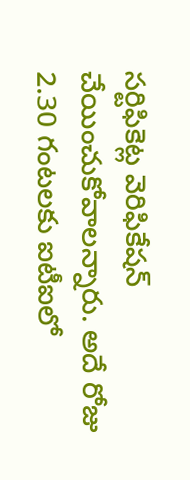సర్టిఫికెట్ల వెరిఫికేషన్ చేయించుకోవాలన్నారు. అదే రోజు 2.30 గంటలకు ఐటీఐలో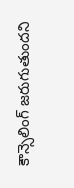కౌన్సెలింగ్ జరుగుతుందని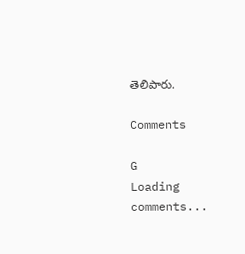తెలిపారు.

Comments

G
Loading comments...